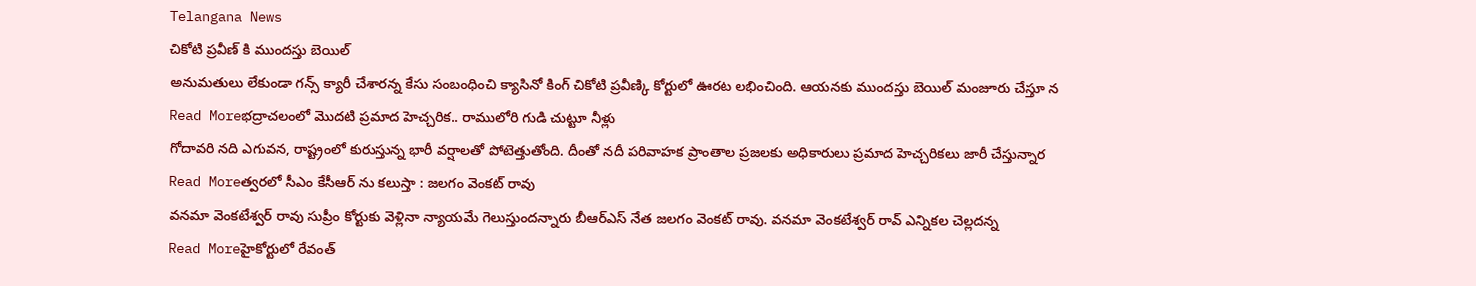Telangana News
చికోటి ప్రవీణ్ కి ముందస్తు బెయిల్
అనుమతులు లేకుండా గన్స్ క్యారీ చేశారన్న కేసు సంబంధించి క్యాసినో కింగ్ చికోటి ప్రవీణ్కి కోర్టులో ఊరట లభించింది. ఆయనకు ముందస్తు బెయిల్ మంజూరు చేస్తూ న
Read Moreభద్రాచలంలో మొదటి ప్రమాద హెచ్చరిక.. రాములోరి గుడి చుట్టూ నీళ్లు
గోదావరి నది ఎగువన, రాష్ట్రంలో కురుస్తున్న భారీ వర్షాలతో పోటెత్తుతోంది. దీంతో నదీ పరివాహక ప్రాంతాల ప్రజలకు అధికారులు ప్రమాద హెచ్చరికలు జారీ చేస్తున్నార
Read Moreత్వరలో సీఎం కేసీఆర్ ను కలుస్తా : జలగం వెంకట్ రావు
వనమా వెంకటేశ్వర్ రావు సుప్రీం కోర్టుకు వెళ్లినా న్యాయమే గెలుస్తుందన్నారు బీఆర్ఎస్ నేత జలగం వెంకట్ రావు. వనమా వెంకటేశ్వర్ రావ్ ఎన్నికల చెల్లదన్న
Read Moreహైకోర్టులో రేవంత్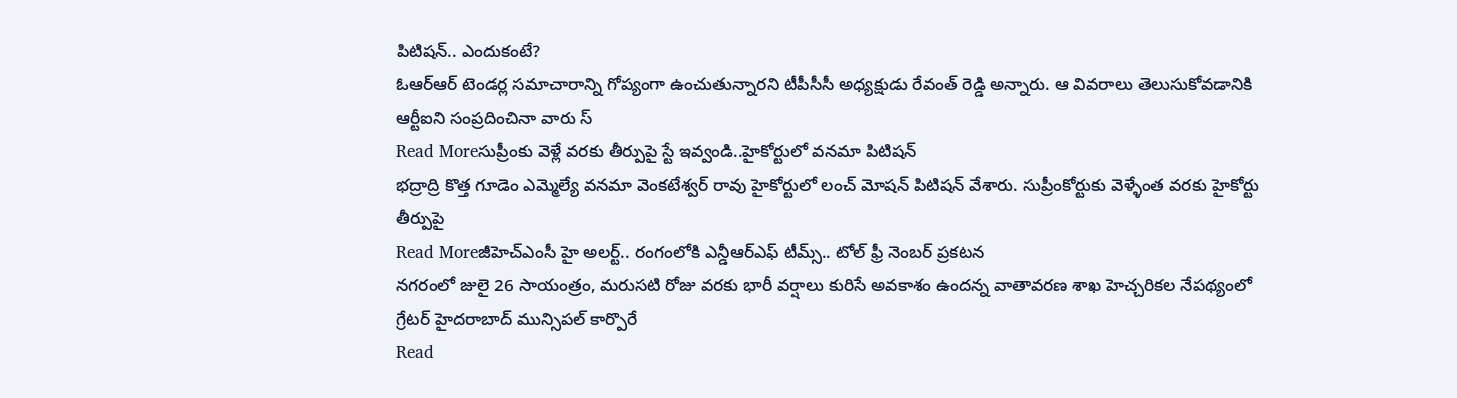పిటిషన్.. ఎందుకంటే?
ఓఆర్ఆర్ టెండర్ల సమాచారాన్ని గోప్యంగా ఉంచుతున్నారని టీపీసీసీ అధ్యక్షుడు రేవంత్ రెడ్డి అన్నారు. ఆ వివరాలు తెలుసుకోవడానికి ఆర్టీఐని సంప్రదించినా వారు స్
Read Moreసుప్రీంకు వెళ్లే వరకు తీర్పుపై స్టే ఇవ్వండి..హైకోర్టులో వనమా పిటిషన్
భద్రాద్రి కొత్త గూడెం ఎమ్మెల్యే వనమా వెంకటేశ్వర్ రావు హైకోర్టులో లంచ్ మోషన్ పిటిషన్ వేశారు. సుప్రీంకోర్టుకు వెళ్ళేంత వరకు హైకోర్టు తీర్పుపై
Read Moreజీహెచ్ఎంసీ హై అలర్ట్.. రంగంలోకి ఎన్డీఆర్ఎఫ్ టీమ్స్.. టోల్ ఫ్రీ నెంబర్ ప్రకటన
నగరంలో జులై 26 సాయంత్రం, మరుసటి రోజు వరకు భారీ వర్షాలు కురిసే అవకాశం ఉందన్న వాతావరణ శాఖ హెచ్చరికల నేపథ్యంలో గ్రేటర్ హైదరాబాద్ మున్సిపల్ కార్పొరే
Read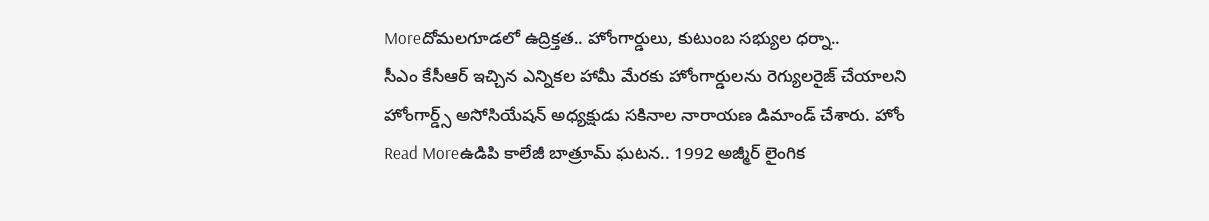Moreదోమలగూడలో ఉద్రిక్తత.. హోంగార్డులు, కుటుంబ సభ్యుల ధర్నా..
సీఎం కేసీఆర్ ఇచ్చిన ఎన్నికల హామీ మేరకు హోంగార్డులను రెగ్యులరైజ్ చేయాలని హోంగార్డ్స్ అసోసియేషన్ అధ్యక్షుడు సకినాల నారాయణ డిమాండ్ చేశారు. హోం
Read Moreఉడిపి కాలేజీ బాత్రూమ్ ఘటన.. 1992 అజ్మీర్ లైంగిక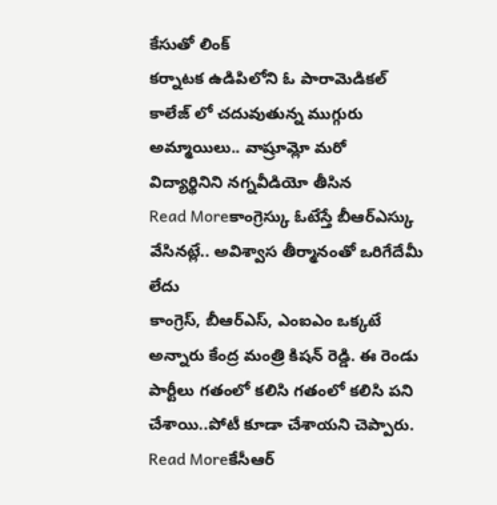కేసుతో లింక్
కర్నాటక ఉడిపిలోని ఓ పారామెడికల్ కాలేజ్ లో చదువుతున్న ముగ్గురు అమ్మాయిలు.. వాష్రూమ్లో మరో విద్యార్థినిని నగ్నవీడియో తీసిన
Read Moreకాంగ్రెస్కు ఓటేస్తే బీఆర్ఎస్కు వేసినట్లే.. అవిశ్వాస తీర్మానంతో ఒరిగేదేమీ లేదు
కాంగ్రెస్, బీఆర్ఎస్, ఎంఐఎం ఒక్కటే అన్నారు కేంద్ర మంత్రి కిషన్ రెడ్డి. ఈ రెండు పార్టీలు గతంలో కలిసి గతంలో కలిసి పని చేశాయి..పోటీ కూడా చేశాయని చెప్పారు.
Read Moreకేసీఆర్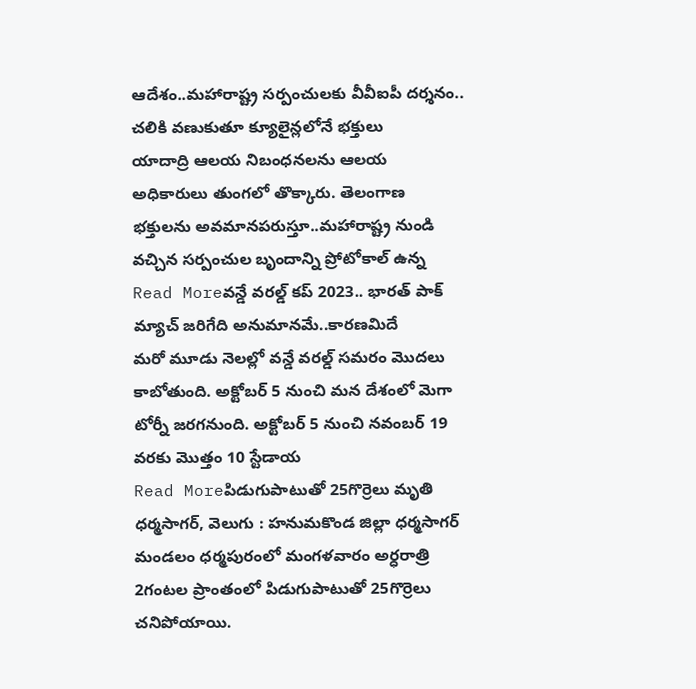ఆదేశం..మహారాష్ట్ర సర్పంచులకు వీవీఐపీ దర్శనం.. చలికి వణుకుతూ క్యూలైన్లలోనే భక్తులు
యాదాద్రి ఆలయ నిబంధనలను ఆలయ అధికారులు తుంగలో తొక్కారు. తెలంగాణ భక్తులను అవమానపరుస్తూ..మహారాష్ట్ర నుండి వచ్చిన సర్పంచుల బృందాన్ని ప్రోటోకాల్ ఉన్న
Read Moreవన్డే వరల్డ్ కప్ 2023.. భారత్ పాక్ మ్యాచ్ జరిగేది అనుమానమే..కారణమిదే
మరో మూడు నెలల్లో వన్డే వరల్డ్ సమరం మొదలు కాబోతుంది. అక్టోబర్ 5 నుంచి మన దేశంలో మెగా టోర్నీ జరగనుంది. అక్టోబర్ 5 నుంచి నవంబర్ 19 వరకు మొత్తం 10 స్టేడాయ
Read Moreపిడుగుపాటుతో 25గొర్రెలు మృతి
ధర్మసాగర్, వెలుగు : హనుమకొండ జిల్లా ధర్మసాగర్ మండలం ధర్మపురంలో మంగళవారం అర్ధరాత్రి 2గంటల ప్రాంతంలో పిడుగుపాటుతో 25గొర్రెలు చనిపోయాయి.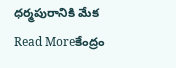ధర్మపురానికి మేక
Read Moreకేంద్రం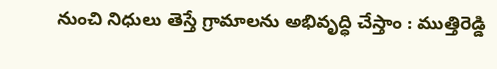నుంచి నిధులు తెస్తే గ్రామాలను అభివృద్ధి చేస్తాం : ముత్తిరెడ్డి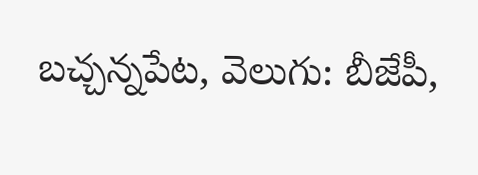బచ్చన్నపేట, వెలుగు: బీజేపీ,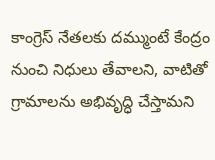కాంగ్రెస్ నేతలకు దమ్ముంటే కేంద్రం నుంచి నిధులు తేవాలని, వాటితో గ్రామాలను అభివృద్ధి చేస్తామని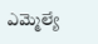ఎమ్మెల్యే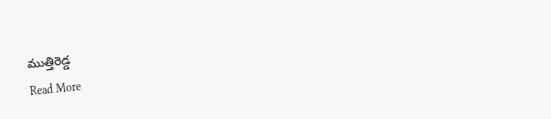ముత్తిరెడ్డ
Read More